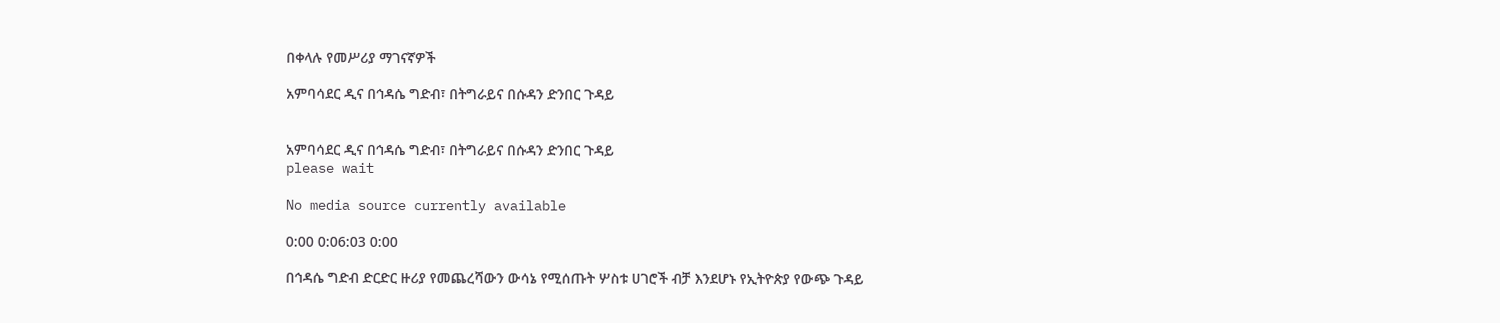በቀላሉ የመሥሪያ ማገናኛዎች

አምባሳደር ዲና በኅዳሴ ግድብ፣ በትግራይና በሱዳን ድንበር ጉዳይ


አምባሳደር ዲና በኅዳሴ ግድብ፣ በትግራይና በሱዳን ድንበር ጉዳይ
please wait

No media source currently available

0:00 0:06:03 0:00

በኅዳሴ ግድብ ድርድር ዙሪያ የመጨረሻውን ውሳኔ የሚሰጡት ሦስቱ ሀገሮች ብቻ እንደሆኑ የኢትዮጵያ የውጭ ጉዳይ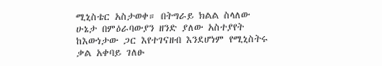ሚኒስቴር አስታወቀ። በትግራይ ክልል ስላለው ሁኔታ በምዕራባውያን ዘንድ ያለው አስተያየት ከእውነታው ጋር እየተገናዘብ እንደሆነም የሚኒስትሩ ቃል አቀባይ ገለፁ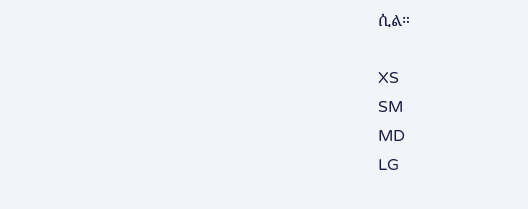ሲል።

XS
SM
MD
LG